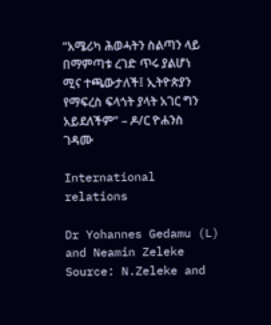“አሜሪካ ሕወሓትን ስልጣን ላይ በማምጣቱ ረገድ ጥሩ ያልሆነ ሚና ተጫውታለች፤ ኢትዮጵያን የማፍረስ ፍላጎት ያላት አገር ግን አይደለችም” – ዶ/ር ዮሐንስ ገዳሙ

International relations

Dr Yohannes Gedamu (L) and Neamin Zeleke Source: N.Zeleke and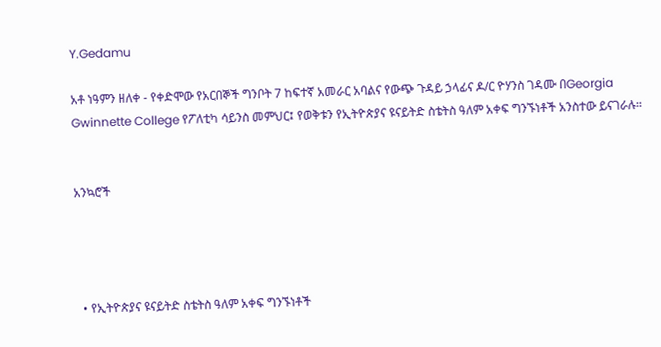Y.Gedamu

አቶ ነዓምን ዘለቀ - የቀድሞው የአርበኞች ግንቦት 7 ከፍተኛ አመራር አባልና የውጭ ጉዳይ ኃላፊና ዶ/ር ዮሃንስ ገዳሙ በGeorgia Gwinnette College የፖለቲካ ሳይንስ መምህር፤ የወቅቱን የኢትዮጵያና ዩናይትድ ስቴትስ ዓለም አቀፍ ግንኙነቶች አንስተው ይናገራሉ።


አንኳሮች




  • የኢትዮጵያና ዩናይትድ ስቴትስ ዓለም አቀፍ ግንኙነቶች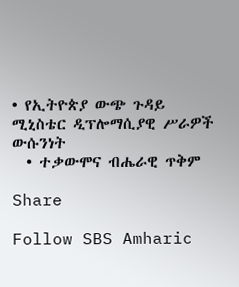• የኢትዮጵያ ውጭ ጉዳይ ሚኒስቴር ዲፕሎማሲያዊ ሥራዎች ውሱንነት
  • ተቃውሞና ብሔራዊ ጥቅም

Share

Follow SBS Amharic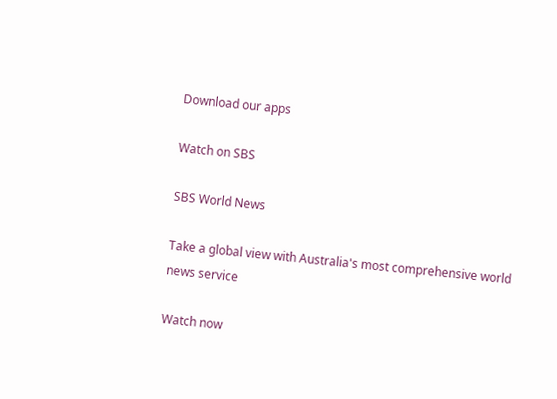Download our apps

Watch on SBS

SBS World News

Take a global view with Australia's most comprehensive world news service

Watch now